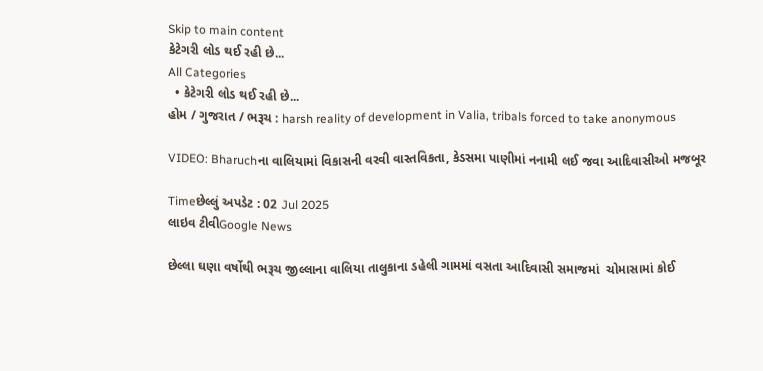Skip to main content
કેટેગરી લોડ થઈ રહી છે...
All Categories
  • કેટેગરી લોડ થઈ રહી છે...
હોમ / ગુજરાત / ભરૂચ : harsh reality of development in Valia, tribals forced to take anonymous

VIDEO: Bharuchના વાલિયામાં વિકાસની વરવી વાસ્તવિકતા, કેડસમા પાણીમાં નનામી લઈ જવા આદિવાસીઓ મજબૂર

Timeછેલ્લું અપડેટ : 02 Jul 2025
લાઇવ ટીવીGoogle News

છેલ્લા ઘણા વર્ષોથી ભરૂચ જીલ્લાના વાલિયા તાલુકાના ડહેલી ગામમાં વસતા આદિવાસી સમાજમાં  ચોમાસામાં કોઈ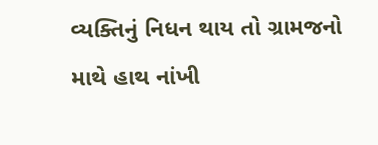વ્યક્તિનું નિધન થાય તો ગ્રામજનો માથે હાથ નાંખી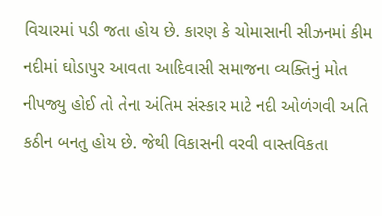વિચારમાં પડી જતા હોય છે. કારણ કે ચોમાસાની સીઝનમાં કીમ નદીમાં ઘોડાપુર આવતા આદિવાસી સમાજના વ્યક્તિનું મોત નીપજ્યુ હોઈ તો તેના અંતિમ સંસ્કાર માટે નદી ઓળંગવી અતિ કઠીન બનતુ હોય છે. જેથી વિકાસની વરવી વાસ્તવિકતા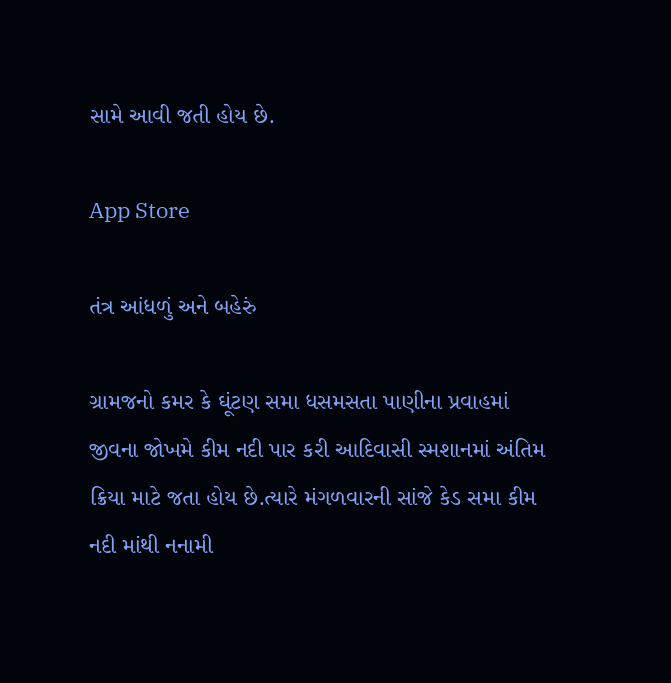સામે આવી જતી હોય છે.

App Store

તંત્ર આંધળું અને બહેરું

ગ્રામજનો કમર કે ઘૂંટણ સમા ધસમસતા પાણીના પ્રવાહમાં જીવના જોખમે કીમ નદી પાર કરી આદિવાસી સ્મશાનમાં અંતિમ ક્રિયા માટે જતા હોય છે.ત્યારે મંગળવારની સાંજે કેડ સમા કીમ નદી માંથી નનામી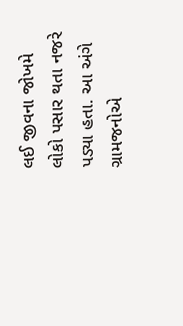લઈ જીવના જોખમે લોકો પસાર થતા નજરે પડ્યા હતા. આ અંગે ગ્રામજનોએ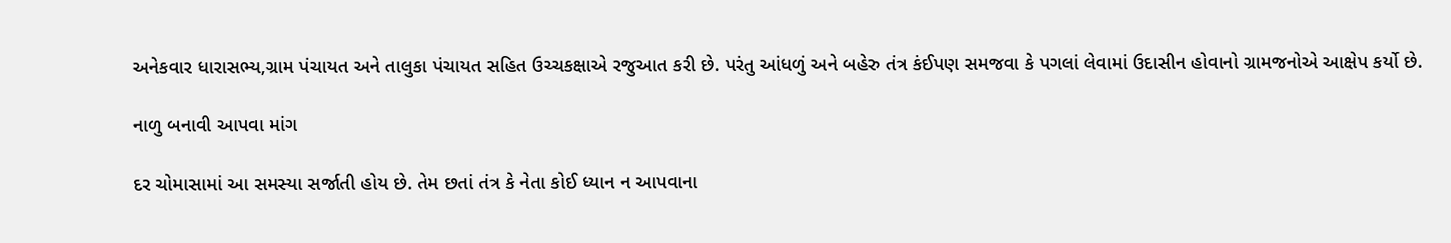અનેકવાર ધારાસભ્ય,ગ્રામ પંચાયત અને તાલુકા પંચાયત સહિત ઉચ્ચકક્ષાએ રજુઆત કરી છે. પરંતુ આંધળું અને બહેરુ તંત્ર કંઈપણ સમજવા કે પગલાં લેવામાં ઉદાસીન હોવાનો ગ્રામજનોએ આક્ષેપ કર્યો છે.

નાળુ બનાવી આપવા માંગ

દર ચોમાસામાં આ સમસ્યા સર્જાતી હોય છે. તેમ છતાં તંત્ર કે નેતા કોઈ ધ્યાન ન આપવાના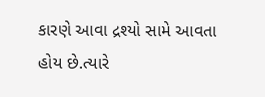કારણે આવા દ્રશ્યો સામે આવતા હોય છે.ત્યારે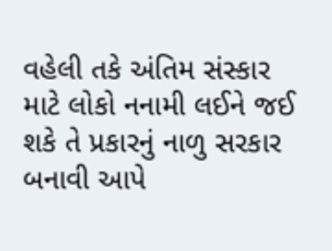વહેલી તકે અંતિમ સંસ્કાર માટે લોકો નનામી લઈને જઈ શકે તે પ્રકારનું નાળુ સરકાર બનાવી આપે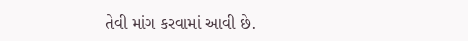તેવી માંગ કરવામાં આવી છે.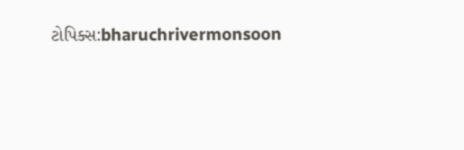ટોપિક્સ:bharuchrivermonsoon